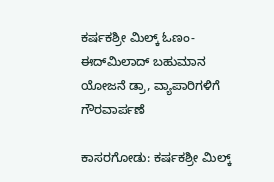ಕರ್ಷಕಶ್ರೀ ಮಿಲ್ಕ್ ಓಣಂ- ಈದ್‌ಮಿಲಾದ್ ಬಹುಮಾನ ಯೋಜನೆ ಡ್ರಾ, ವ್ಯಾಪಾರಿಗಳಿಗೆ ಗೌರವಾರ್ಪಣೆ

ಕಾಸರಗೋಡು: ಕರ್ಷಕಶ್ರೀ ಮಿಲ್ಕ್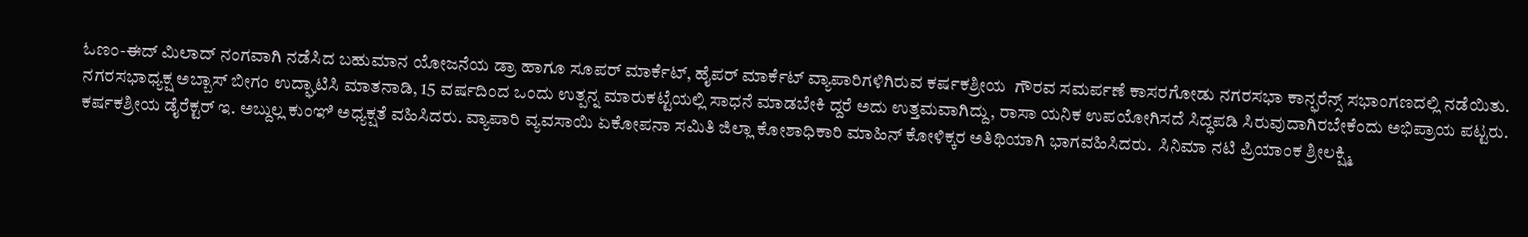ಓಣಂ-ಈದ್ ಮಿಲಾದ್ ನಂಗವಾಗಿ ನಡೆಸಿದ ಬಹುಮಾನ ಯೋಜನೆಯ ಡ್ರಾ ಹಾಗೂ ಸೂಪರ್ ಮಾರ್ಕೆಟ್, ಹೈಪರ್ ಮಾರ್ಕೆಟ್ ವ್ಯಾಪಾರಿಗಳಿಗಿರುವ ಕರ್ಷಕಶ್ರೀಯ  ಗೌರವ ಸಮರ್ಪಣೆ ಕಾಸರಗೋಡು ನಗರಸಭಾ ಕಾನ್ಫರೆನ್ಸ್ ಸಭಾಂಗಣದಲ್ಲಿ ನಡೆಯಿತು. ನಗರಸಭಾಧ್ಯಕ್ಷ ಅಬ್ಬಾಸ್ ಬೀಗಂ ಉದ್ಘಾಟಿಸಿ ಮಾತನಾಡಿ, 15 ವರ್ಷದಿಂದ ಒಂದು ಉತ್ಪನ್ನ ಮಾರುಕಟ್ಟೆಯಲ್ಲಿ ಸಾಧನೆ ಮಾಡಬೇಕಿ ದ್ದರೆ ಅದು ಉತ್ತಮವಾಗಿದ್ದು, ರಾಸಾ ಯನಿಕ ಉಪಯೋಗಿಸದೆ ಸಿದ್ಧಪಡಿ ಸಿರುವುದಾಗಿರಬೇಕೆಂದು ಅಭಿಪ್ರಾಯ ಪಟ್ಟರು. ಕರ್ಷಕಶ್ರೀಯ ಡೈರೆಕ್ಟರ್ ಇ. ಅಬ್ದುಲ್ಲ ಕುಂಞಿ ಅಧ್ಯಕ್ಷತೆ ವಹಿಸಿದರು. ವ್ಯಾಪಾರಿ ವ್ಯವಸಾಯಿ ಏಕೋಪನಾ ಸಮಿತಿ ಜಿಲ್ಲಾ ಕೋಶಾಧಿಕಾರಿ ಮಾಹಿನ್ ಕೋಳಿಕ್ಕರ ಅತಿಥಿಯಾಗಿ ಭಾಗವಹಿಸಿದರು.  ಸಿನಿಮಾ ನಟಿ ಪ್ರಿಯಾಂಕ ಶ್ರೀಲಕ್ಷ್ಮಿ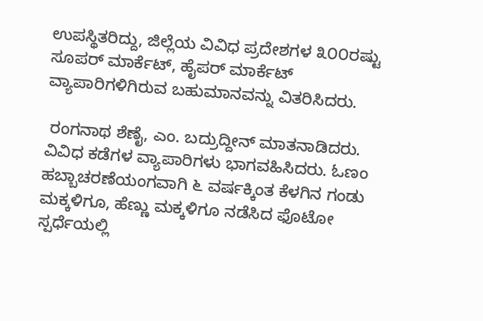ಉಪಸ್ಥಿತರಿದ್ದು, ಜಿಲ್ಲೆಯ ವಿವಿಧ ಪ್ರದೇಶಗಳ ೩೦೦ರಷ್ಟು ಸೂಪರ್ ಮಾರ್ಕೆಟ್, ಹೈಪರ್ ಮಾರ್ಕೆಟ್ ವ್ಯಾಪಾರಿಗಳಿಗಿರುವ ಬಹುಮಾನವನ್ನು ವಿತರಿಸಿದರು.

 ರಂಗನಾಥ ಶೆಣೈ, ಎಂ. ಬದ್ರುದ್ದೀನ್ ಮಾತನಾಡಿದರು. ವಿವಿಧ ಕಡೆಗಳ ವ್ಯಾಪಾರಿಗಳು ಭಾಗವಹಿಸಿದರು. ಓಣಂ ಹಬ್ಬಾಚರಣೆಯಂಗವಾಗಿ ೬ ವರ್ಷಕ್ಕಿಂತ ಕೆಳಗಿನ ಗಂಡು ಮಕ್ಕಳಿಗೂ, ಹೆಣ್ಣು ಮಕ್ಕಳಿಗೂ ನಡೆಸಿದ ಫೊಟೋ ಸ್ಪರ್ಧೆಯಲ್ಲಿ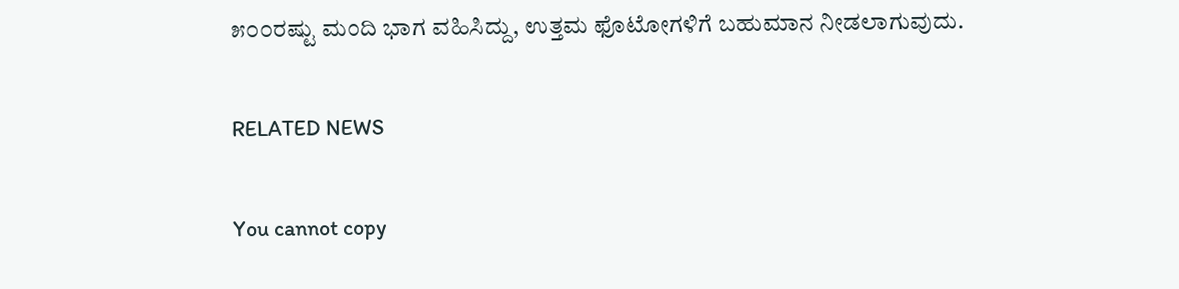೫೦೦ರಷ್ಟು ಮಂದಿ ಭಾಗ ವಹಿಸಿದ್ದು, ಉತ್ತಮ ಫೊಟೋಗಳಿಗೆ ಬಹುಮಾನ ನೀಡಲಾಗುವುದು.

RELATED NEWS

You cannot copy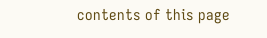contents of this page